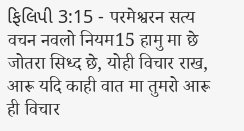ફિલિપી 3:15 - परमेश्वरन सत्य वचन नवलो नियम15 हामु मा छे जोतरा सिध्द छे, योही विचार राख, आरू यदि काही वात मा तुमरो आरू ही विचार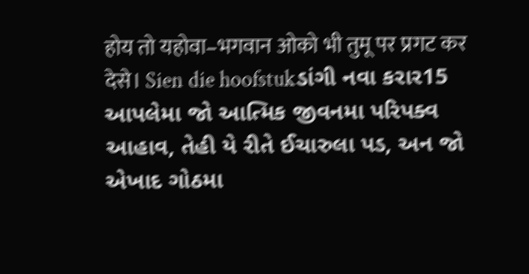होय तो यहोवा–भगवान ओको भी तुमू पर प्रगट कर देसे। Sien die hoofstukડાંગી નવા કરાર15 આપલેમા જો આત્મિક જીવનમા પરિપક્વ આહાવ, તેહી યે રીતે ઈચારુલા પડ, અન જો એખાદ ગોઠમા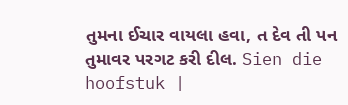તુમના ઈચાર વાયલા હવા, ત દેવ તી પન તુમાવર પરગટ કરી દીલ. Sien die hoofstuk |